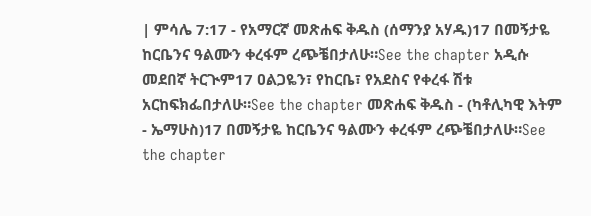| ምሳሌ 7:17 - የአማርኛ መጽሐፍ ቅዱስ (ሰማንያ አሃዱ)17 በመኝታዬ ከርቤንና ዓልሙን ቀረፋም ረጭቼበታለሁ።See the chapter አዲሱ መደበኛ ትርጒም17 ዐልጋዬን፣ የከርቤ፣ የአደስና የቀረፋ ሽቱ አርከፍክፌበታለሁ።See the chapter መጽሐፍ ቅዱስ - (ካቶሊካዊ እትም - ኤማሁስ)17 በመኝታዬ ከርቤንና ዓልሙን ቀረፋም ረጭቼበታለሁ።See the chapter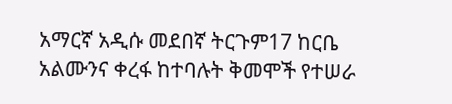አማርኛ አዲሱ መደበኛ ትርጉም17 ከርቤ አልሙንና ቀረፋ ከተባሉት ቅመሞች የተሠራ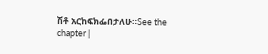ሽቶ አርከፍክፌበታለሁ።See the chapter |